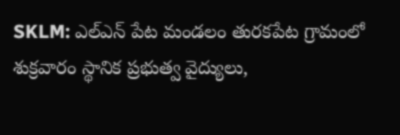SKLM: ఎల్ఎన్ పేట మండలం తురకపేట గ్రామంలో శుక్రవారం స్థానిక ప్రభుత్వ వైద్యులు,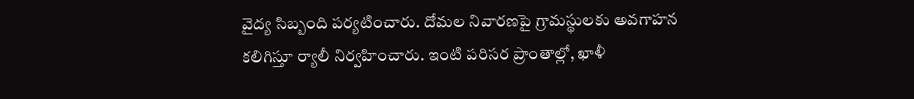వైద్య సిబ్బంది పర్యటించారు. దోమల నివారణపై గ్రామస్థులకు అవగాహన కలిగిస్తూ ర్యాలీ నిర్వహించారు. ఇంటి పరిసర ప్రాంతాల్లో, ఖాళీ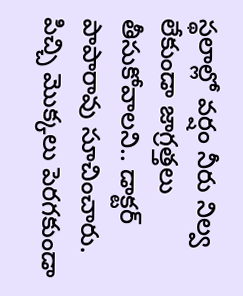స్థలాల్లో వర్షం నీరు నిల్వ లేకుండా జాగ్రత్తలు తీసుకోవాలని.. డాక్టర్ పాపారావు సూచించారు. పిచ్చి మొక్కలు పెరగకుండా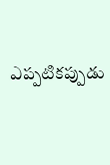ఎప్పటికప్పుడు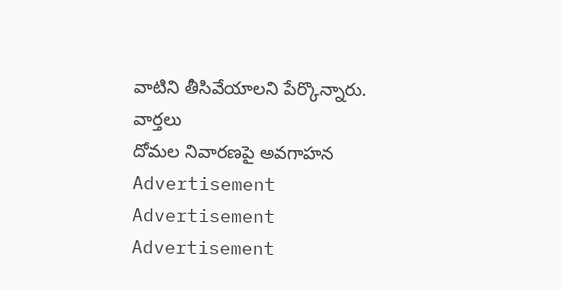వాటిని తీసివేయాలని పేర్కొన్నారు.
వార్తలు
దోమల నివారణపై అవగాహన
Advertisement
Advertisement
Advertisement